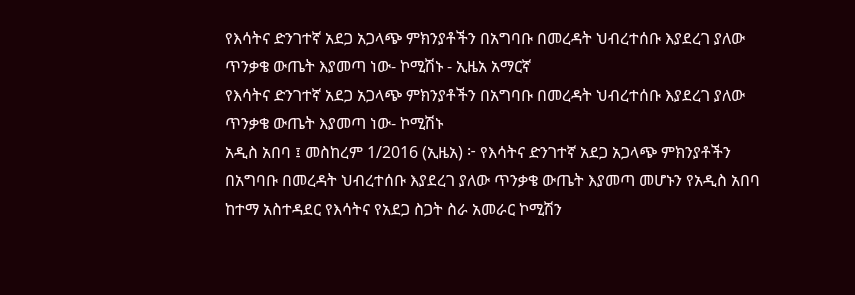የእሳትና ድንገተኛ አደጋ አጋላጭ ምክንያቶችን በአግባቡ በመረዳት ህብረተሰቡ እያደረገ ያለው ጥንቃቄ ውጤት እያመጣ ነው- ኮሚሽኑ - ኢዜአ አማርኛ
የእሳትና ድንገተኛ አደጋ አጋላጭ ምክንያቶችን በአግባቡ በመረዳት ህብረተሰቡ እያደረገ ያለው ጥንቃቄ ውጤት እያመጣ ነው- ኮሚሽኑ
አዲስ አበባ ፤ መስከረም 1/2016 (ኢዜአ) ፦ የእሳትና ድንገተኛ አደጋ አጋላጭ ምክንያቶችን በአግባቡ በመረዳት ህብረተሰቡ እያደረገ ያለው ጥንቃቄ ውጤት እያመጣ መሆኑን የአዲስ አበባ ከተማ አስተዳደር የእሳትና የአደጋ ስጋት ስራ አመራር ኮሚሽን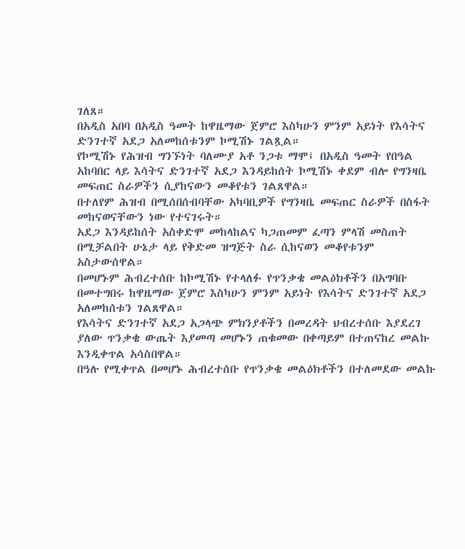ገለጸ።
በአዲስ አበባ በአዲስ ዓመት ከዋዜማው ጀምሮ እስካሁን ምንም አይነት የእሳትና ድንገተኛ አደጋ አለመከሰቱንም ኮሚሽኑ ገልጿል።
የኮሚሽኑ የሕዝብ ግንኙነት ባለሙያ አቶ ንጋቱ ማሞ፤ በአዲስ ዓመት የበዓል አከባበር ላይ እሳትና ድንገተኛ አደጋ እንዳይከሰት ኮሚሽኑ ቀደም ብሎ የግንዛቤ መፍጠር ስራዎችን ሲያከናውን መቆየቱን ገልጸዋል።
በተለየም ሕዝብ በሚሰበሰብባቸው አካባቢዎች የግንዛቤ መፍጠር ስራዎች በስፋት መከናወናቸውን ነው የተናገሩት።
አደጋ እንዳይከሰት አስቀድሞ መከላከልና ካጋጠመም ፈጣን ምላሽ መስጠት በሚቻልበት ሁኔታ ላይ የቅድመ ዝግጅት ስራ ሲከናወን መቆየቱንም አስታውሰዋል።
በመሆኑም ሕብረተሰቡ ከኮሚሽኑ የተላለፉ የጥንቃቄ መልዕክቶችን በአግባቡ በመተግበሩ ከዋዜማው ጀምሮ እስካሁን ምንም አይነት የእሳትና ድንገተኛ አደጋ አለመከሰቱን ገልጸዋል።
የእሳትና ድንገተኛ አደጋ አጋላጭ ምክንያቶችን በመረዳት ህብረተሰቡ እያደረገ ያለው ጥንቃቄ ውጤት እያመጣ መሆኑን ጠቁመው በቀጣይም በተጠናከረ መልኩ እንዲቀጥል አሳስበዋል።
በዓሉ የሚቀጥል በመሆኑ ሕብረተሰቡ የጥንቃቄ መልዕክቶችን በተለመደው መልኩ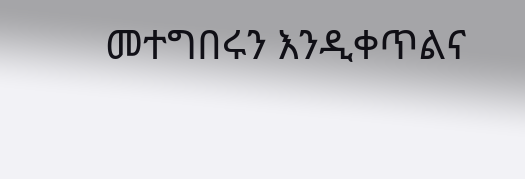መተግበሩን እንዲቀጥልና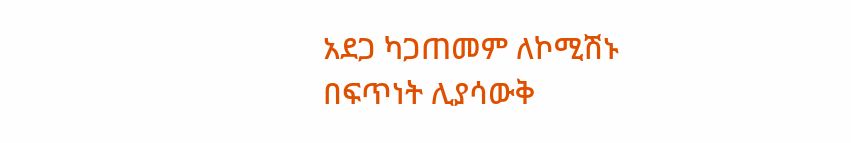አደጋ ካጋጠመም ለኮሚሽኑ በፍጥነት ሊያሳውቅ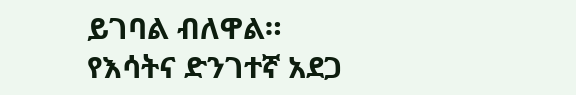ይገባል ብለዋል።
የእሳትና ድንገተኛ አደጋ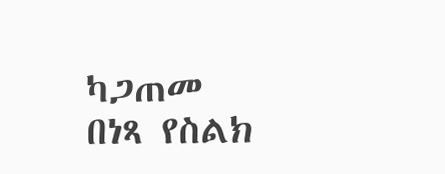ካጋጠመ በነጻ የስልክ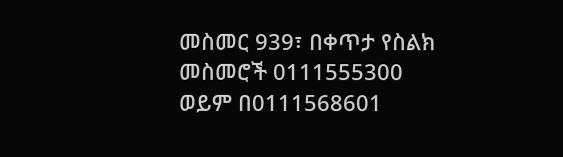መስመር 939፣ በቀጥታ የስልክ መስመሮች 0111555300 ወይም በ0111568601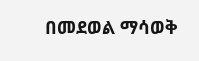በመደወል ማሳወቅ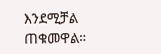እንደሚቻል ጠቁመዋል።